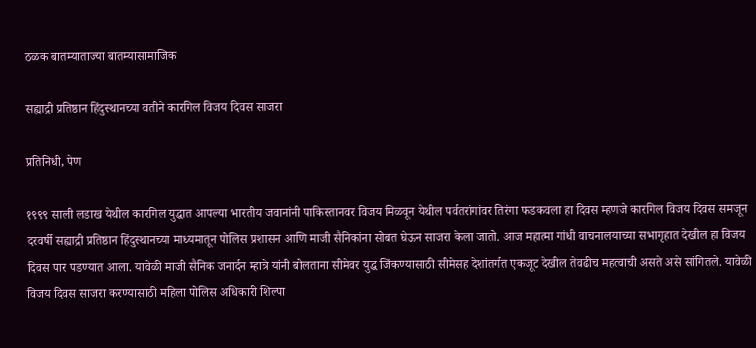ठळक बातम्याताज्या बातम्यासामाजिक

सह्याद्री प्रतिष्ठान हिंदुस्थानच्या वतीने कारगिल विजय दिवस साजरा

प्रतिनिधी, पेण

१९९९ साली लडाख येथील कारगिल युद्धात आपल्या भारतीय जवानांनी पाकिस्तानवर विजय मिळवून येथील पर्वतरांगांवर तिरंगा फडकवला हा दिवस म्हणजे कारगिल विजय दिवस समजून दरवर्षी सह्याद्री प्रतिष्ठान हिंदुस्थानच्या माध्यमातून पोलिस प्रशासन आणि माजी सैनिकांना सोबत घेऊन साजरा केला जातो. आज महात्मा गांधी वाचनालयाच्या सभागृहात देखील हा विजय दिवस पार पडण्यात आला. यावेळी माजी सैनिक जनार्दन म्हात्रे यांनी बोलताना सीमेवर युद्ध जिंकण्यासाठी सीमेसह देशांतर्गत एकजूट देखील तेवढीच महत्वाची असते असे सांगितले. यावेळी विजय दिवस साजरा करण्यासाठी महिला पोलिस अधिकारी शिल्पा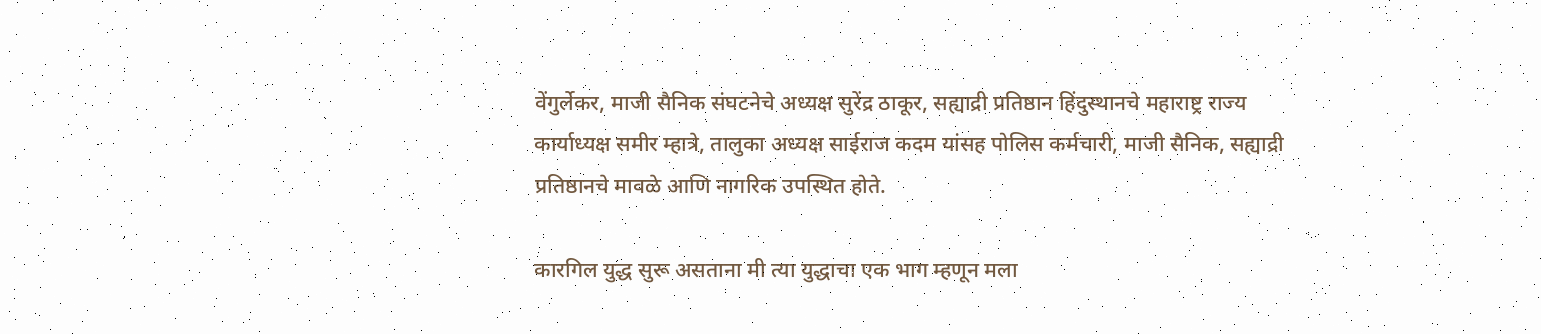वेंगुर्लेकर, माजी सैनिक संघटनेचे अध्यक्ष सुरेंद्र ठाकूर, सह्याद्री प्रतिष्ठान हिंदुस्थानचे महाराष्ट्र राज्य कार्याध्यक्ष समीर म्हात्रे, तालुका अध्यक्ष साईराज कदम यांसह पोलिस कर्मचारी, माजी सैनिक, सह्याद्री प्रतिष्ठानचे मावळे आणि नागरिक उपस्थित होते.

कारगिल युद्ध सुरू असताना मी त्या युद्धाचा एक भाग म्हणून मला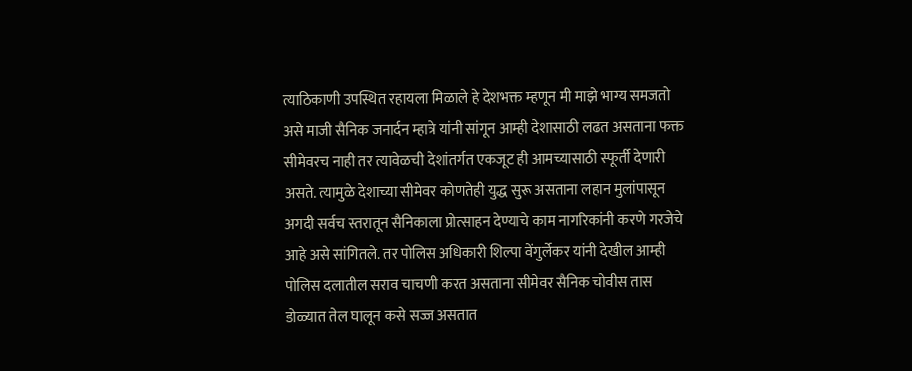त्याठिकाणी उपस्थित रहायला मिळाले हे देशभक्त म्हणून मी माझे भाग्य समजतो असे माजी सैनिक जनार्दन म्हात्रे यांनी सांगून आम्ही देशासाठी लढत असताना फक्त सीमेवरच नाही तर त्यावेळची देशांतर्गत एकजूट ही आमच्यासाठी स्फूर्ती देणारी असते. त्यामुळे देशाच्या सीमेवर कोणतेही युद्ध सुरू असताना लहान मुलांपासून अगदी सर्वच स्तरातून सैनिकाला प्रोत्साहन देण्याचे काम नागरिकांनी करणे गरजेचे आहे असे सांगितले. तर पोलिस अधिकारी शिल्पा वेंगुर्लेकर यांनी देखील आम्ही पोलिस दलातील सराव चाचणी करत असताना सीमेवर सैनिक चोवीस तास डोळ्यात तेल घालून कसे सज्ज असतात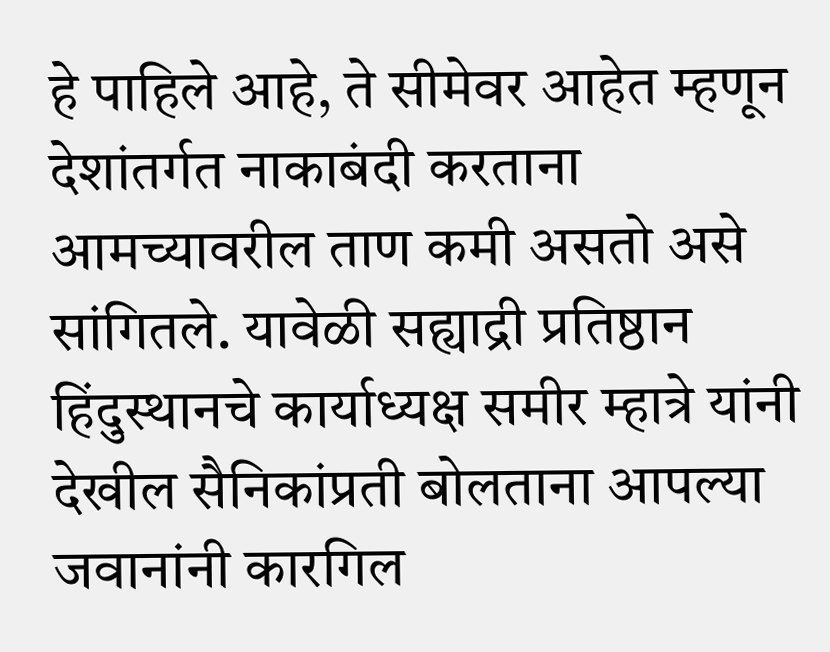हे पाहिले आहे, ते सीमेवर आहेत म्हणून देशांतर्गत नाकाबंदी करताना आमच्यावरील ताण कमी असतो असे सांगितले. यावेळी सह्याद्री प्रतिष्ठान हिंदुस्थानचे कार्याध्यक्ष समीर म्हात्रे यांनी देखील सैनिकांप्रती बोलताना आपल्या जवानांनी कारगिल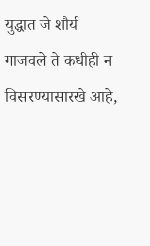युद्धात जे शौर्य गाजवले ते कधीही न विसरण्यासारखे आहे,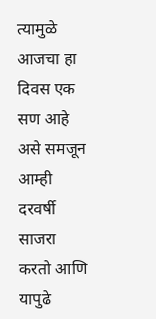त्यामुळे आजचा हा दिवस एक सण आहे असे समजून आम्ही दरवर्षी साजरा करतो आणि यापुढे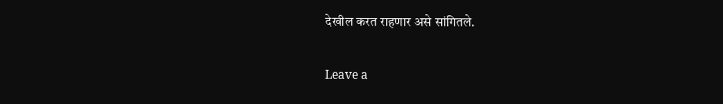देखील करत राहणार असे सांगितले.

Leave a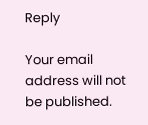Reply

Your email address will not be published.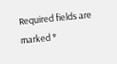Required fields are marked *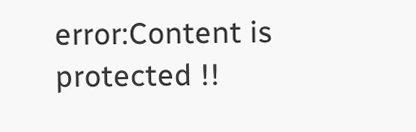error:Content is protected !!